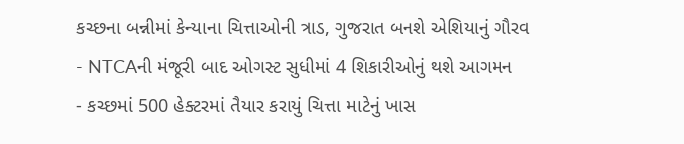કચ્છના બન્નીમાં કેન્યાના ચિત્તાઓની ત્રાડ, ગુજરાત બનશે એશિયાનું ગૌરવ
- NTCAની મંજૂરી બાદ ઓગસ્ટ સુધીમાં 4 શિકારીઓનું થશે આગમન
- કચ્છમાં 500 હેક્ટરમાં તૈયાર કરાયું ચિત્તા માટેનું ખાસ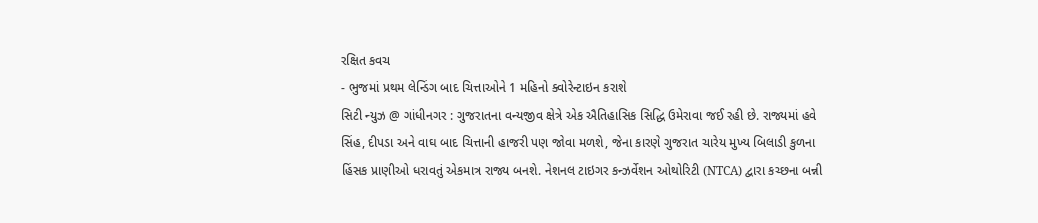રક્ષિત કવચ
- ભુજમાં પ્રથમ લેન્ડિંગ બાદ ચિત્તાઓને 1 મહિનો ક્વોરેન્ટાઇન કરાશે
સિટી ન્યુઝ @ ગાંધીનગર : ગુજરાતના વન્યજીવ ક્ષેત્રે એક ઐતિહાસિક સિદ્ધિ ઉમેરાવા જઈ રહી છે. રાજ્યમાં હવે સિંહ, દીપડા અને વાઘ બાદ ચિત્તાની હાજરી પણ જોવા મળશે, જેના કારણે ગુજરાત ચારેય મુખ્ય બિલાડી કુળના હિંસક પ્રાણીઓ ધરાવતું એકમાત્ર રાજ્ય બનશે. નેશનલ ટાઇગર કન્ઝર્વેશન ઓથોરિટી (NTCA) દ્વારા કચ્છના બન્ની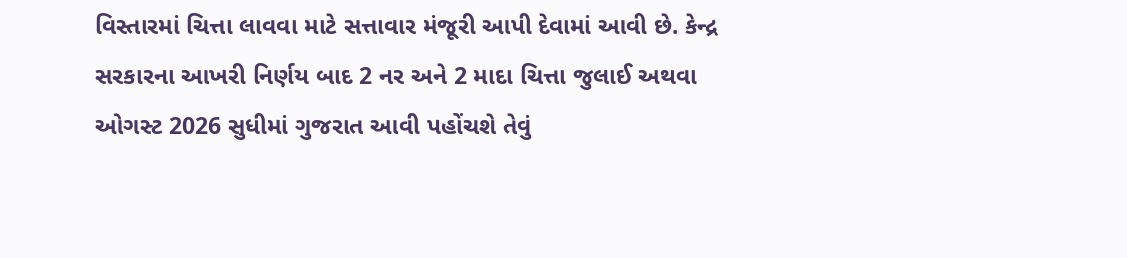વિસ્તારમાં ચિત્તા લાવવા માટે સત્તાવાર મંજૂરી આપી દેવામાં આવી છે. કેન્દ્ર સરકારના આખરી નિર્ણય બાદ 2 નર અને 2 માદા ચિત્તા જુલાઈ અથવા ઓગસ્ટ 2026 સુધીમાં ગુજરાત આવી પહોંચશે તેવું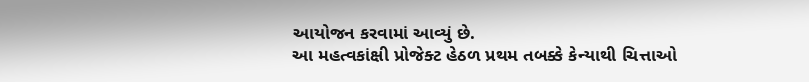આયોજન કરવામાં આવ્યું છે.
આ મહત્વકાંક્ષી પ્રોજેક્ટ હેઠળ પ્રથમ તબક્કે કેન્યાથી ચિત્તાઓ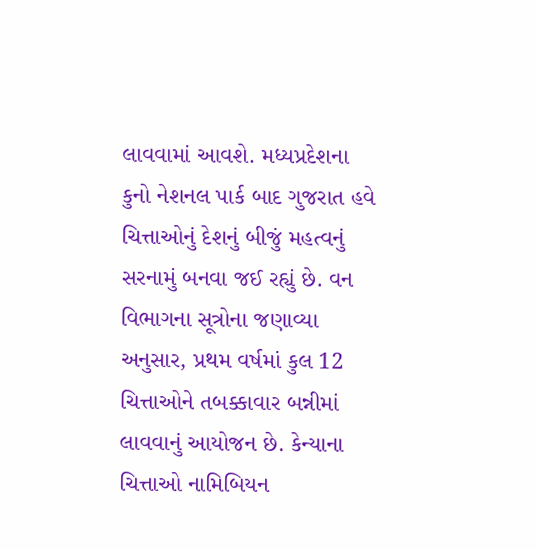લાવવામાં આવશે. મધ્યપ્રદેશના કુનો નેશનલ પાર્ક બાદ ગુજરાત હવે ચિત્તાઓનું દેશનું બીજું મહત્વનું સરનામું બનવા જઈ રહ્યું છે. વન વિભાગના સૂત્રોના જણાવ્યા અનુસાર, પ્રથમ વર્ષમાં કુલ 12 ચિત્તાઓને તબક્કાવાર બન્નીમાં લાવવાનું આયોજન છે. કેન્યાના ચિત્તાઓ નામિબિયન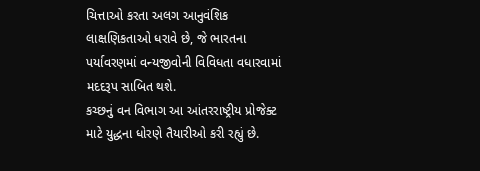ચિત્તાઓ કરતા અલગ આનુવંશિક લાક્ષણિકતાઓ ધરાવે છે, જે ભારતના પર્યાવરણમાં વન્યજીવોની વિવિધતા વધારવામાં મદદરૂપ સાબિત થશે.
કચ્છનું વન વિભાગ આ આંતરરાષ્ટ્રીય પ્રોજેક્ટ માટે યુદ્ધના ધોરણે તૈયારીઓ કરી રહ્યું છે.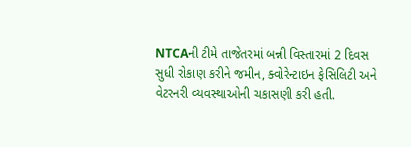NTCAની ટીમે તાજેતરમાં બન્ની વિસ્તારમાં 2 દિવસ સુધી રોકાણ કરીને જમીન, ક્વોરેન્ટાઇન ફેસિલિટી અને વેટરનરી વ્યવસ્થાઓની ચકાસણી કરી હતી.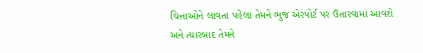ચિત્તાઓને લાવતા પહેલા તેમને ભુજ એરપોર્ટ પર ઉતારવામાં આવશે અને ત્યારબાદ તેમને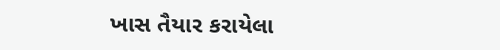ખાસ તૈયાર કરાયેલા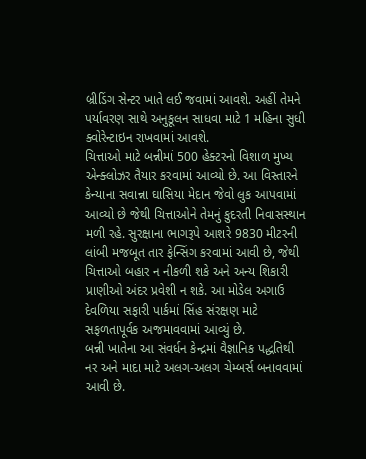બ્રીડિંગ સેન્ટર ખાતે લઈ જવામાં આવશે. અહીં તેમને પર્યાવરણ સાથે અનુકૂલન સાધવા માટે 1 મહિના સુધી ક્વોરેન્ટાઇન રાખવામાં આવશે.
ચિત્તાઓ માટે બન્નીમાં 500 હેક્ટરનો વિશાળ મુખ્ય એન્ક્લોઝર તૈયાર કરવામાં આવ્યો છે. આ વિસ્તારને કેન્યાના સવાન્ના ઘાસિયા મેદાન જેવો લુક આપવામાં આવ્યો છે જેથી ચિત્તાઓને તેમનું કુદરતી નિવાસસ્થાન મળી રહે. સુરક્ષાના ભાગરૂપે આશરે 9830 મીટરની લાંબી મજબૂત તાર ફેન્સિંગ કરવામાં આવી છે, જેથી ચિત્તાઓ બહાર ન નીકળી શકે અને અન્ય શિકારી પ્રાણીઓ અંદર પ્રવેશી ન શકે. આ મોડેલ અગાઉ દેવળિયા સફારી પાર્કમાં સિંહ સંરક્ષણ માટે સફળતાપૂર્વક અજમાવવામાં આવ્યું છે.
બન્ની ખાતેના આ સંવર્ધન કેન્દ્રમાં વૈજ્ઞાનિક પદ્ધતિથી નર અને માદા માટે અલગ-અલગ ચેમ્બર્સ બનાવવામાં આવી છે.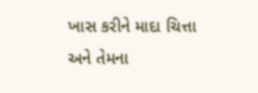ખાસ કરીને માદા ચિત્તા અને તેમના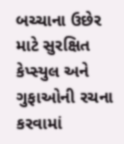બચ્ચાના ઉછેર માટે સુરક્ષિત કેપ્સ્યુલ અને ગુફાઓની રચના કરવામાં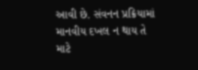આવી છે. સંવનન પ્રક્રિયામાં માનવીય દખલ ન થાય તે માટે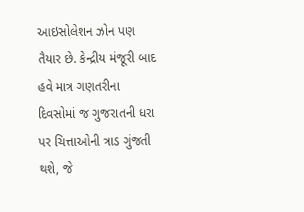આઇસોલેશન ઝોન પણ તૈયાર છે. કેન્દ્રીય મંજૂરી બાદ હવે માત્ર ગણતરીના દિવસોમાં જ ગુજરાતની ધરા પર ચિત્તાઓની ત્રાડ ગુંજતી થશે, જે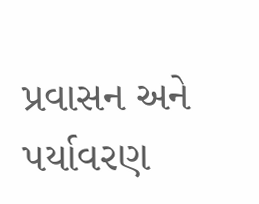પ્રવાસન અને પર્યાવરણ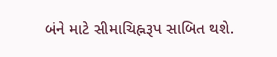બંને માટે સીમાચિહ્નરૂપ સાબિત થશે.